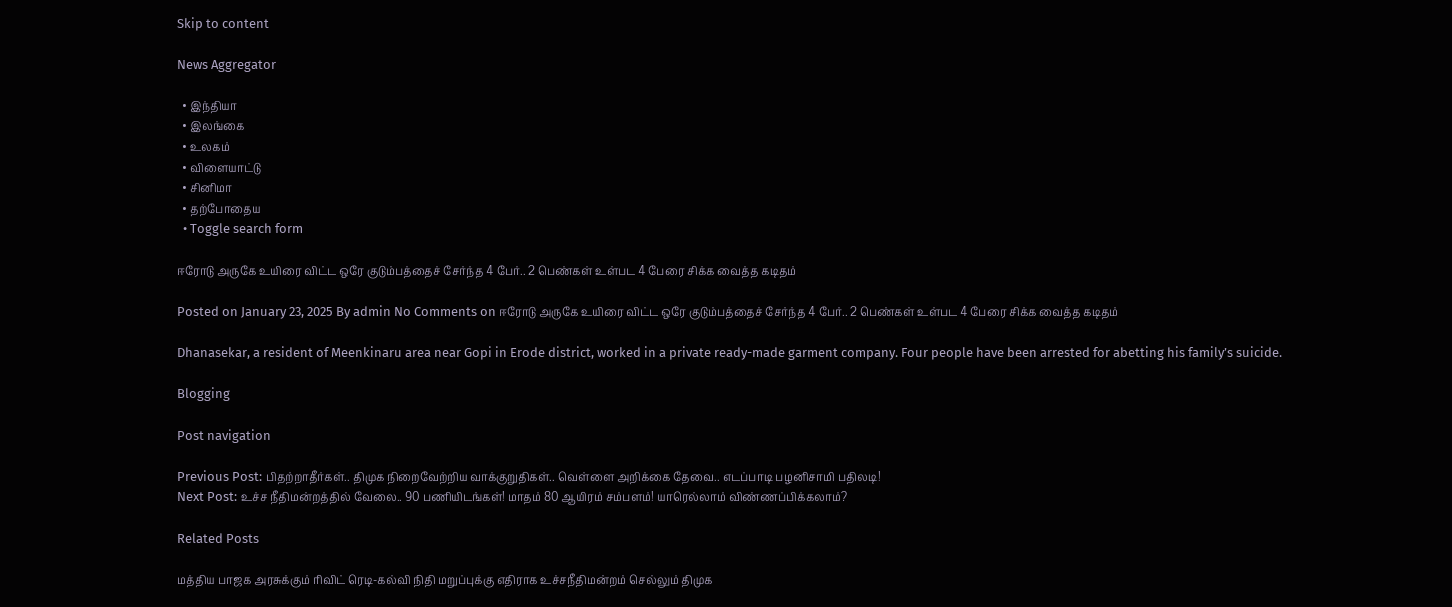Skip to content

News Aggregator

  • இந்தியா
  • இலங்கை
  • உலகம்
  • விளையாட்டு
  • சினிமா
  • தற்போதைய
  • Toggle search form

ஈரோடு அருகே உயிரை விட்ட ஒரே குடும்பத்தைச் சேர்ந்த 4 பேர்.. 2 பெண்கள் உள்பட 4 பேரை சிக்க வைத்த கடிதம்

Posted on January 23, 2025 By admin No Comments on ஈரோடு அருகே உயிரை விட்ட ஒரே குடும்பத்தைச் சேர்ந்த 4 பேர்.. 2 பெண்கள் உள்பட 4 பேரை சிக்க வைத்த கடிதம்

Dhanasekar, a resident of Meenkinaru area near Gopi in Erode district, worked in a private ready-made garment company. Four people have been arrested for abetting his family’s suicide.

Blogging

Post navigation

Previous Post: பிதற்றாதீர்கள்.. திமுக நிறைவேற்றிய வாக்குறுதிகள்.. வெள்ளை அறிக்கை தேவை.. எடப்பாடி பழனிசாமி பதிலடி!
Next Post: உச்ச நீதிமன்றத்தில் வேலை.. 90 பணியிடங்கள்! மாதம் 80 ஆயிரம் சம்பளம்! யாரெல்லாம் விண்ணப்பிக்கலாம்?

Related Posts

மத்திய பாஜக அரசுக்கும் ரிவிட் ரெடி-கல்வி நிதி மறுப்புக்கு எதிராக உச்சநீதிமன்றம் செல்லும் திமுக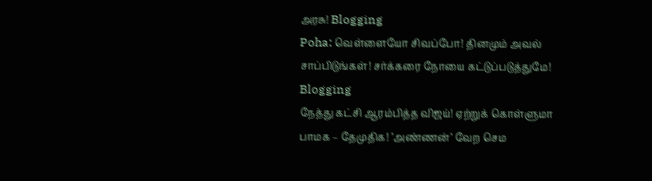அரசு! Blogging
Poha: வெள்ளையோ சிவப்போ! தினமும் அவல் சாப்பிடுங்கள்! சர்க்கரை நோயை கட்டுப்படுத்துமே! Blogging
நேத்து கட்சி ஆரம்பித்த விஜய்! ஏற்றுக் கொள்ளுமா பாமக – தேமுதிக! ’அண்ணன்’ வேற செம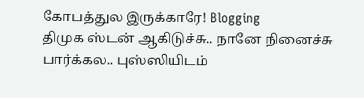கோபத்துல இருக்காரே! Blogging
திமுக ஸ்டன் ஆகிடுச்சு.. நானே நினைச்சு பார்க்கல.. புஸ்ஸியிடம்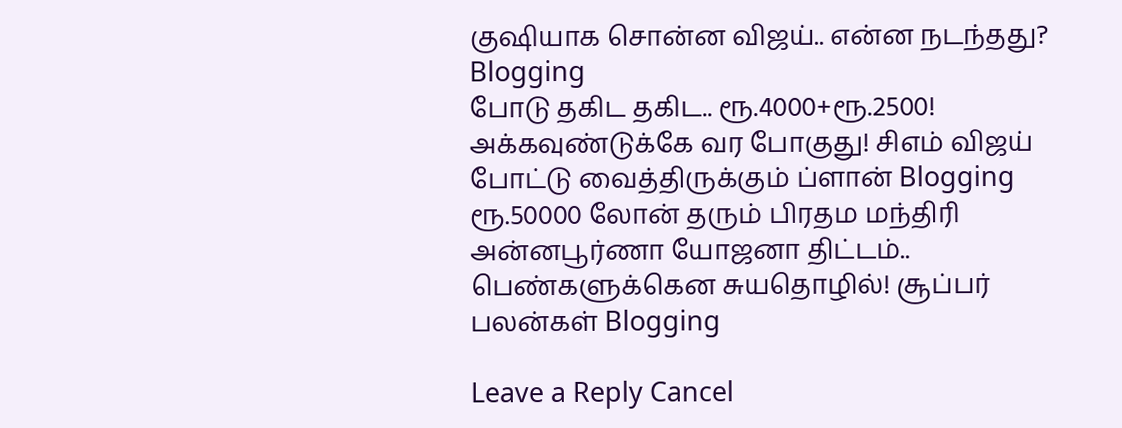குஷியாக சொன்ன விஜய்.. என்ன நடந்தது? Blogging
போடு தகிட தகிட.. ரூ.4000+ரூ.2500! அக்கவுண்டுக்கே வர போகுது! சிஎம் விஜய் போட்டு வைத்திருக்கும் ப்ளான் Blogging
ரூ.50000 லோன் தரும் பிரதம மந்திரி அன்னபூர்ணா யோஜனா திட்டம்.. பெண்களுக்கென சுயதொழில்! சூப்பர் பலன்கள் Blogging

Leave a Reply Cancel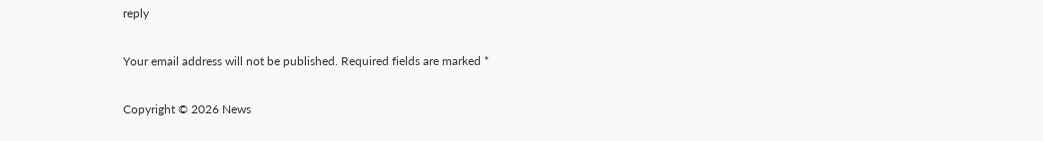reply

Your email address will not be published. Required fields are marked *

Copyright © 2026 News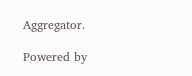Aggregator.

Powered by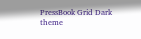PressBook Grid Dark theme